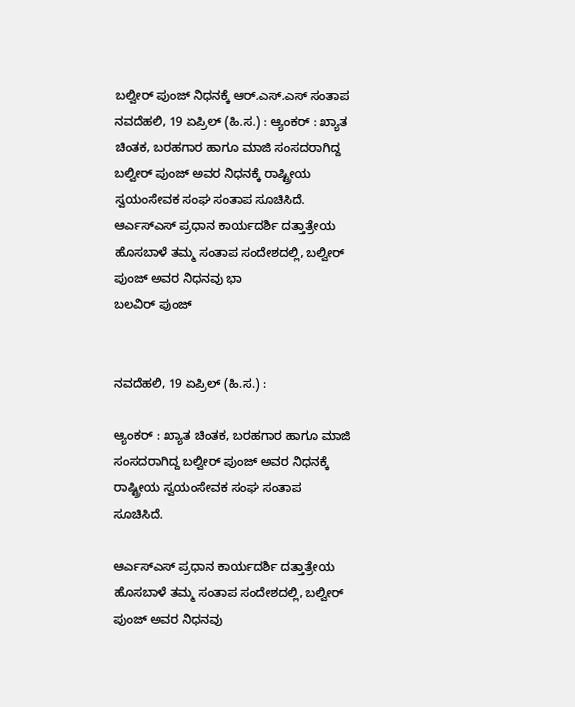ಬಲ್ವೀರ್ ಪುಂಜ್ ನಿಧನಕ್ಕೆ ಆರ್.ಎಸ್.ಎಸ್ ಸಂತಾಪ
ನವದೆಹಲಿ, 19 ಏಪ್ರಿಲ್ (ಹಿ.ಸ.) : ಆ್ಯಂಕರ್ : ಖ್ಯಾತ ಚಿಂತಕ, ಬರಹಗಾರ ಹಾಗೂ ಮಾಜಿ ಸಂಸದರಾಗಿದ್ದ ಬಲ್ವೀರ್ ಪುಂಜ್ ಅವರ ನಿಧನಕ್ಕೆ ರಾಷ್ಟ್ರೀಯ ಸ್ವಯಂಸೇವಕ ಸಂಘ ಸಂತಾಪ ಸೂಚಿಸಿದೆ. ಆರ್ಎಸ್ಎಸ್ ಪ್ರಧಾನ ಕಾರ್ಯದರ್ಶಿ ದತ್ತಾತ್ರೇಯ ಹೊಸಬಾಳೆ ತಮ್ಮ ಸಂತಾಪ ಸಂದೇಶದಲ್ಲಿ, ಬಲ್ವೀರ್ ಪುಂಜ್ ಅವರ ನಿಧನವು ಭಾ
ಬಲವಿರ್ ಪುಂಜ್


ನವದೆಹಲಿ, 19 ಏಪ್ರಿಲ್ (ಹಿ.ಸ.) :

ಆ್ಯಂಕರ್ : ಖ್ಯಾತ ಚಿಂತಕ, ಬರಹಗಾರ ಹಾಗೂ ಮಾಜಿ ಸಂಸದರಾಗಿದ್ದ ಬಲ್ವೀರ್ ಪುಂಜ್ ಅವರ ನಿಧನಕ್ಕೆ ರಾಷ್ಟ್ರೀಯ ಸ್ವಯಂಸೇವಕ ಸಂಘ ಸಂತಾಪ ಸೂಚಿಸಿದೆ.

ಆರ್ಎಸ್ಎಸ್ ಪ್ರಧಾನ ಕಾರ್ಯದರ್ಶಿ ದತ್ತಾತ್ರೇಯ ಹೊಸಬಾಳೆ ತಮ್ಮ ಸಂತಾಪ ಸಂದೇಶದಲ್ಲಿ, ಬಲ್ವೀರ್ ಪುಂಜ್ ಅವರ ನಿಧನವು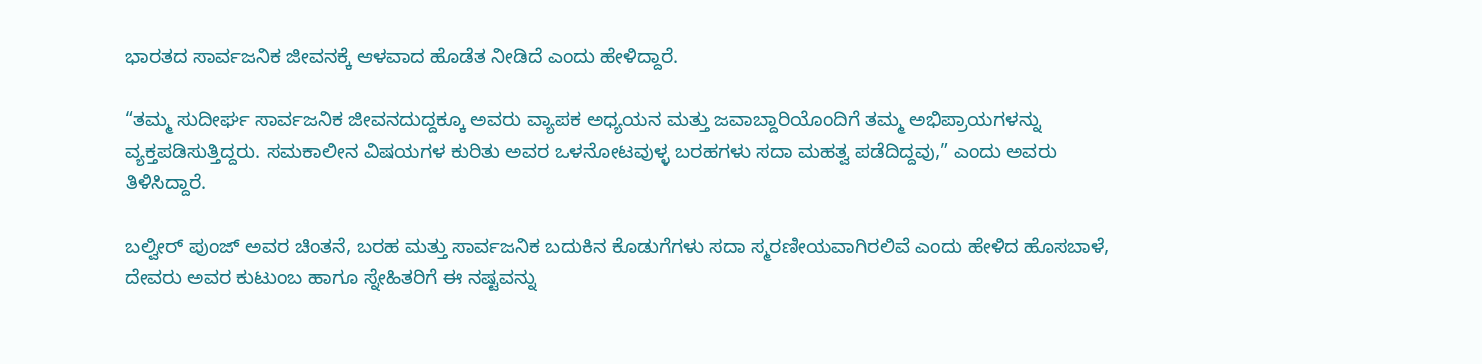ಭಾರತದ ಸಾರ್ವಜನಿಕ ಜೀವನಕ್ಕೆ ಆಳವಾದ ಹೊಡೆತ ನೀಡಿದೆ ಎಂದು ಹೇಳಿದ್ದಾರೆ.

“ತಮ್ಮ ಸುದೀರ್ಘ ಸಾರ್ವಜನಿಕ ಜೀವನದುದ್ದಕ್ಕೂ ಅವರು ವ್ಯಾಪಕ ಅಧ್ಯಯನ ಮತ್ತು ಜವಾಬ್ದಾರಿಯೊಂದಿಗೆ ತಮ್ಮ ಅಭಿಪ್ರಾಯಗಳನ್ನು ವ್ಯಕ್ತಪಡಿಸುತ್ತಿದ್ದರು. ಸಮಕಾಲೀನ ವಿಷಯಗಳ ಕುರಿತು ಅವರ ಒಳನೋಟವುಳ್ಳ ಬರಹಗಳು ಸದಾ ಮಹತ್ವ ಪಡೆದಿದ್ದವು,” ಎಂದು ಅವರು ತಿಳಿಸಿದ್ದಾರೆ.

ಬಲ್ವೀರ್ ಪುಂಜ್ ಅವರ ಚಿಂತನೆ, ಬರಹ ಮತ್ತು ಸಾರ್ವಜನಿಕ ಬದುಕಿನ ಕೊಡುಗೆಗಳು ಸದಾ ಸ್ಮರಣೀಯವಾಗಿರಲಿವೆ ಎಂದು ಹೇಳಿದ ಹೊಸಬಾಳೆ, ದೇವರು ಅವರ ಕುಟುಂಬ ಹಾಗೂ ಸ್ನೇಹಿತರಿಗೆ ಈ ನಷ್ಟವನ್ನು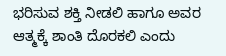ಭರಿಸುವ ಶಕ್ತಿ ನೀಡಲಿ ಹಾಗೂ ಅವರ ಆತ್ಮಕ್ಕೆ ಶಾಂತಿ ದೊರಕಲಿ ಎಂದು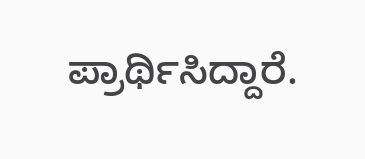ಪ್ರಾರ್ಥಿಸಿದ್ದಾರೆ.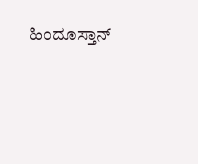ಹಿಂದೂಸ್ತಾನ್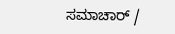ಸಮಾಚಾರ್ /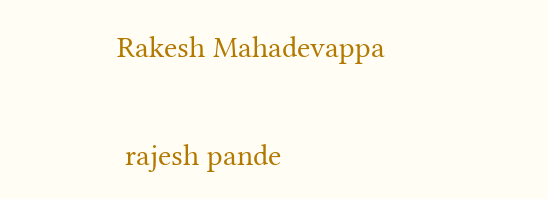Rakesh Mahadevappa


 rajesh pande